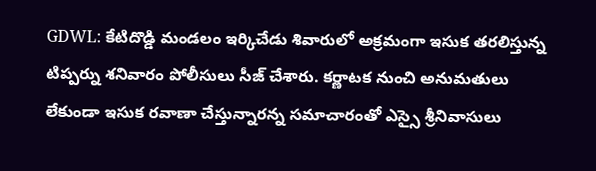GDWL: కేటిదొడ్డి మండలం ఇర్కిచేడు శివారులో అక్రమంగా ఇసుక తరలిస్తున్న టిప్పర్ను శనివారం పోలీసులు సీజ్ చేశారు. కర్ణాటక నుంచి అనుమతులు లేకుండా ఇసుక రవాణా చేస్తున్నారన్న సమాచారంతో ఎస్సై శ్రీనివాసులు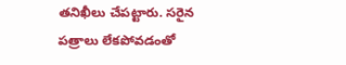తనిఖీలు చేపట్టారు. సరైన పత్రాలు లేకపోవడంతో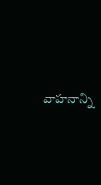వాహనాన్ని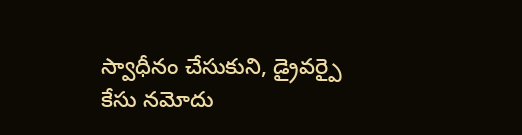స్వాధీనం చేసుకుని, డ్రైవర్పై కేసు నమోదు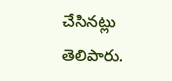చేసినట్లు తెలిపారు.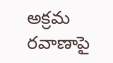అక్రమ రవాణాపై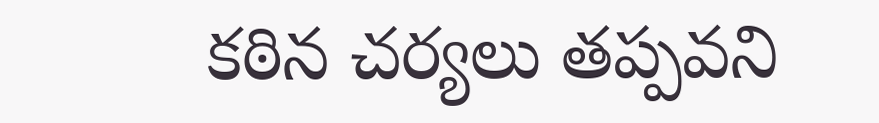కఠిన చర్యలు తప్పవని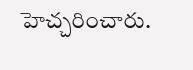హెచ్చరించారు.